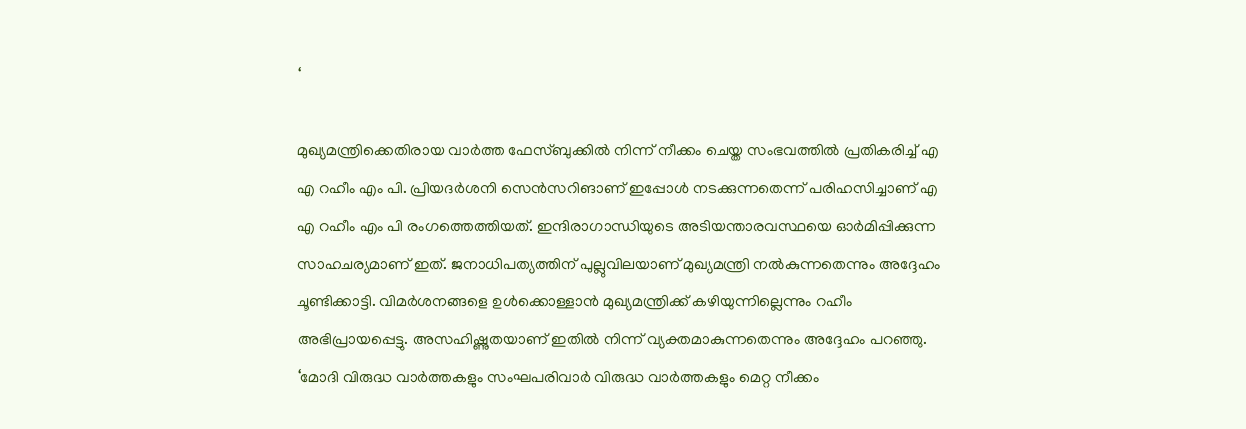‘

മുഖ്യമന്ത്രിക്കെതിരായ വാർത്ത ഫേസ്ബുക്കിൽ നിന്ന് നീക്കം ചെയ്ത സംഭവത്തിൽ പ്രതികരിച്ച് എ എ റഹീം എം പി. പ്രിയദർശനി സെൻസറിങാണ് ഇപ്പോൾ നടക്കുന്നതെന്ന് പരിഹസിച്ചാണ് എ എ റഹീം എം പി രംഗത്തെത്തിയത്. ഇന്ദിരാഗാന്ധിയുടെ അടിയന്താരവസ്ഥയെ ഓർമിപ്പിക്കുന്ന സാഹചര്യമാണ് ഇത്. ജനാധിപത്യത്തിന് പുല്ലുവിലയാണ് മുഖ്യമന്ത്രി നൽകുന്നതെന്നും അദ്ദേഹം ചൂണ്ടിക്കാട്ടി. വിമർശനങ്ങളെ ഉൾക്കൊള്ളാൻ മുഖ്യമന്ത്രിക്ക് കഴിയുന്നില്ലെന്നും റഹീം അഭിപ്രായപ്പെട്ടു. അസഹിഷ്ണുതയാണ് ഇതിൽ നിന്ന് വ്യക്തമാകുന്നതെന്നും അദ്ദേഹം പറഞ്ഞു.
‘മോദി വിരുദ്ധ വാർത്തകളും സംഘപരിവാർ വിരുദ്ധ വാർത്തകളും മെറ്റ നീക്കം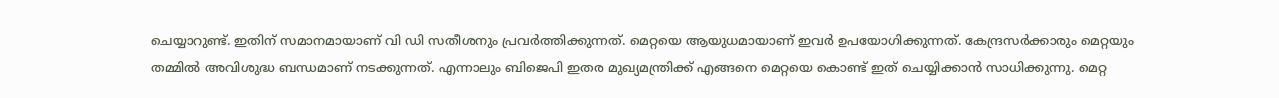ചെയ്യാറുണ്ട്. ഇതിന് സമാനമായാണ് വി ഡി സതീശനും പ്രവർത്തിക്കുന്നത്. മെറ്റയെ ആയുധമായാണ് ഇവർ ഉപയോഗിക്കുന്നത്. കേന്ദ്രസർക്കാരും മെറ്റയും തമ്മിൽ അവിശുദ്ധ ബന്ധമാണ് നടക്കുന്നത്. എന്നാലും ബിജെപി ഇതര മുഖ്യമന്ത്രിക്ക് എങ്ങനെ മെറ്റയെ കൊണ്ട് ഇത് ചെയ്യിക്കാൻ സാധിക്കുന്നു. മെറ്റ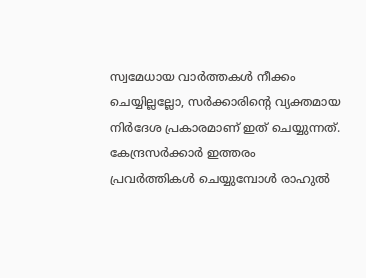സ്വമേധായ വാർത്തകൾ നീക്കം ചെയ്യില്ലല്ലോ, സർക്കാരിന്റെ വ്യക്തമായ നിർദേശ പ്രകാരമാണ് ഇത് ചെയ്യുന്നത്. കേന്ദ്രസർക്കാർ ഇത്തരം പ്രവർത്തികൾ ചെയ്യുമ്പോൾ രാഹുൽ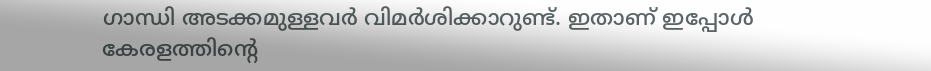ഗാന്ധി അടക്കമുള്ളവർ വിമർശിക്കാറുണ്ട്. ഇതാണ് ഇപ്പോൾ കേരളത്തിന്റെ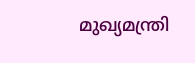മുഖ്യമന്ത്രി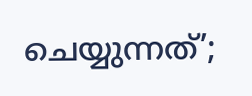ചെയ്യുന്നത്’;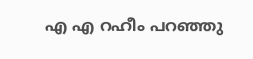എ എ റഹീം പറഞ്ഞു